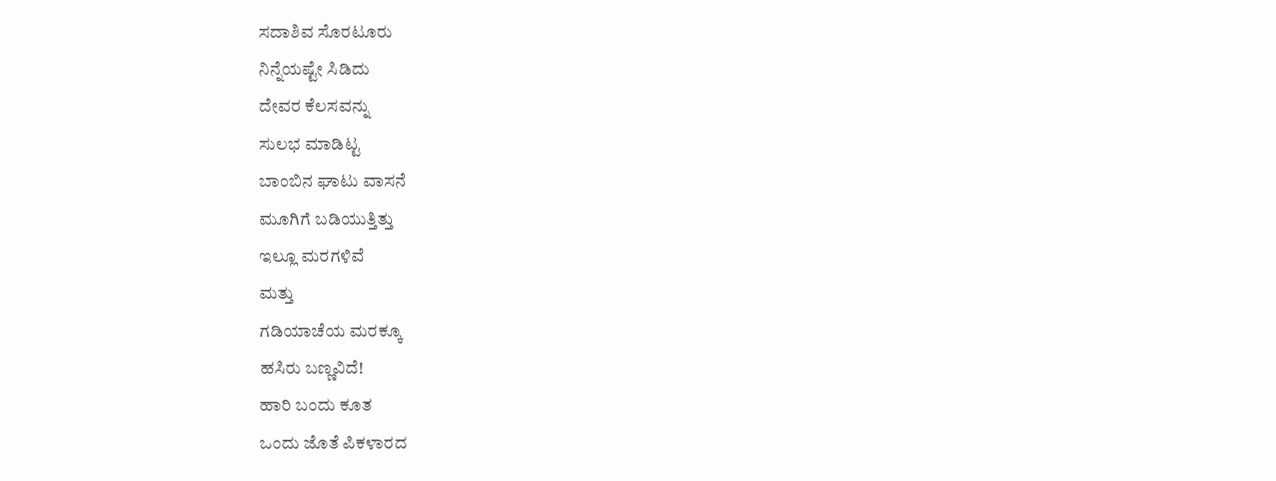ಸದಾಶಿವ ಸೊರಟೂರು
ನಿನ್ನೆಯಷ್ಟೇ ಸಿಡಿದು
ದೇವರ ಕೆಲಸವನ್ನು
ಸುಲಭ ಮಾಡಿಟ್ಟ
ಬಾಂಬಿನ ಘಾಟು ವಾಸನೆ
ಮೂಗಿಗೆ ಬಡಿಯುತ್ತಿತ್ತು
ಇಲ್ಲೂ ಮರಗಳಿವೆ
ಮತ್ತು
ಗಡಿಯಾಚೆಯ ಮರಕ್ಕೂ
ಹಸಿರು ಬಣ್ಣವಿದೆ!
ಹಾರಿ ಬಂದು ಕೂತ
ಒಂದು ಜೊತೆ ಪಿಕಳಾರದ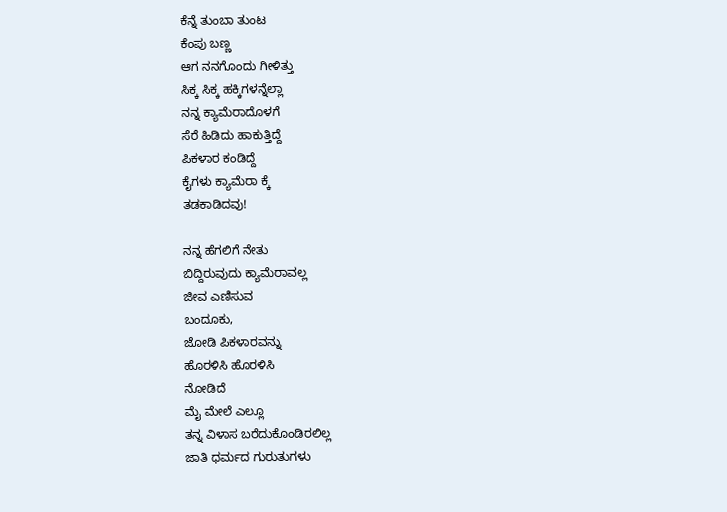ಕೆನ್ನೆ ತುಂಬಾ ತುಂಟ
ಕೆಂಪು ಬಣ್ಣ
ಆಗ ನನಗೊಂದು ಗೀಳಿತ್ತು
ಸಿಕ್ಕ ಸಿಕ್ಕ ಹಕ್ಕಿಗಳನ್ನೆಲ್ಲಾ
ನನ್ನ ಕ್ಯಾಮೆರಾದೊಳಗೆ
ಸೆರೆ ಹಿಡಿದು ಹಾಕುತ್ತಿದ್ದೆ
ಪಿಕಳಾರ ಕಂಡಿದ್ದೆ
ಕೈಗಳು ಕ್ಯಾಮೆರಾ ಕ್ಕೆ
ತಡಕಾಡಿದವು!

ನನ್ನ ಹೆಗಲಿಗೆ ನೇತು
ಬಿದ್ದಿರುವುದು ಕ್ಯಾಮೆರಾವಲ್ಲ
ಜೀವ ಎಣಿಸುವ
ಬಂದೂಕು,
ಜೋಡಿ ಪಿಕಳಾರವನ್ನು
ಹೊರಳಿಸಿ ಹೊರಳಿಸಿ
ನೋಡಿದೆ
ಮೈ ಮೇಲೆ ಎಲ್ಲೂ
ತನ್ನ ವಿಳಾಸ ಬರೆದುಕೊಂಡಿರಲಿಲ್ಲ
ಜಾತಿ ಧರ್ಮದ ಗುರುತುಗಳು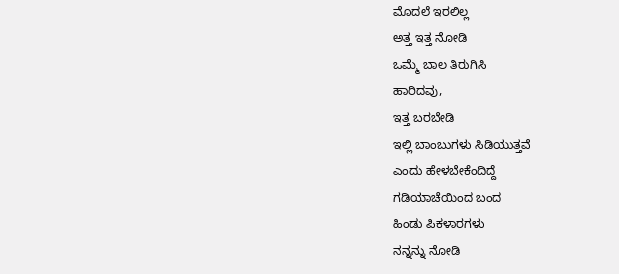ಮೊದಲೆ ಇರಲಿಲ್ಲ
ಅತ್ತ ಇತ್ತ ನೋಡಿ
ಒಮ್ಮೆ ಬಾಲ ತಿರುಗಿಸಿ
ಹಾರಿದವು,
ಇತ್ತ ಬರಬೇಡಿ
ಇಲ್ಲಿ ಬಾಂಬುಗಳು ಸಿಡಿಯುತ್ತವೆ
ಎಂದು ಹೇಳಬೇಕೆಂದಿದ್ದೆ
ಗಡಿಯಾಚೆಯಿಂದ ಬಂದ
ಹಿಂಡು ಪಿಕಳಾರಗಳು
ನನ್ನನ್ನು ನೋಡಿ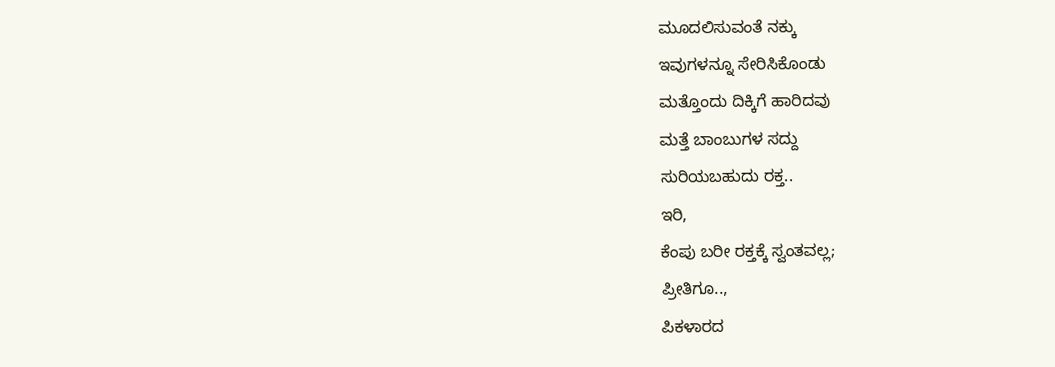ಮೂದಲಿಸುವಂತೆ ನಕ್ಕು
ಇವುಗಳನ್ನೂ ಸೇರಿಸಿಕೊಂಡು
ಮತ್ತೊಂದು ದಿಕ್ಕಿಗೆ ಹಾರಿದವು
ಮತ್ತೆ ಬಾಂಬುಗಳ ಸದ್ದು
ಸುರಿಯಬಹುದು ರಕ್ತ..
ಇರಿ,
ಕೆಂಪು ಬರೀ ರಕ್ತಕ್ಕೆ ಸ್ವಂತವಲ್ಲ;
ಪ್ರೀತಿಗೂ..,
ಪಿಕಳಾರದ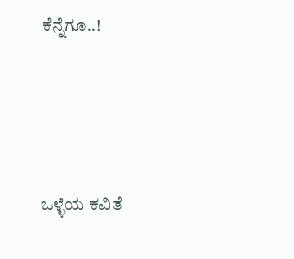ಕೆನ್ನೆಗೂ..!






ಒಳ್ಳೆಯ ಕವಿತೆ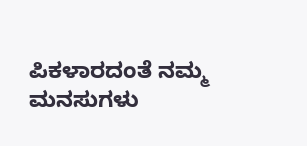ಪಿಕಳಾರದಂತೆ ನಮ್ಮ ಮನಸುಗಳು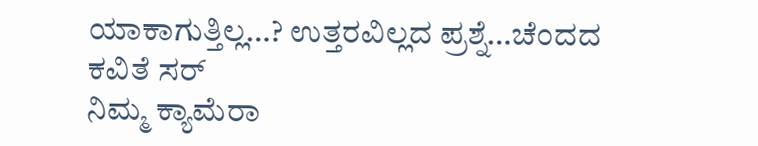ಯಾಕಾಗುತ್ತಿಲ್ಲ…? ಉತ್ತರವಿಲ್ಲದ ಪ್ರಶ್ನೆ…ಚೆಂದದ ಕವಿತೆ ಸರ್
ನಿಮ್ಮ ಕ್ಯಾಮೆರಾ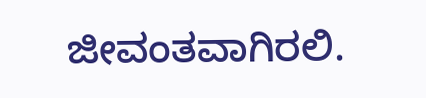ಜೀವಂತವಾಗಿರಲಿ.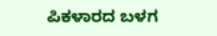ಪಿಕಳಾರದ ಬಳಗ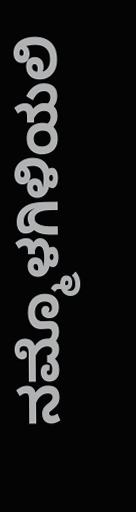ನಮ್ಮೊಳಗಿಳಿಯಲಿ